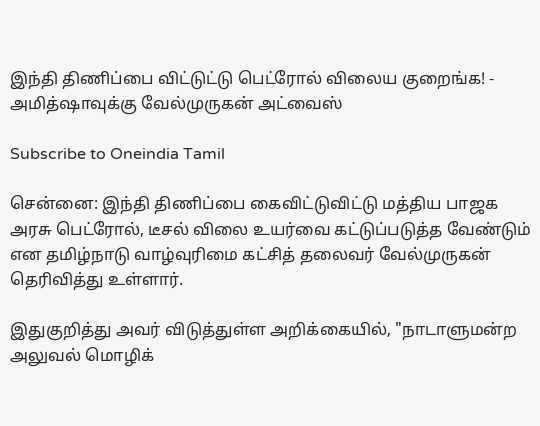இந்தி திணிப்பை விட்டுட்டு பெட்ரோல் விலைய குறைங்க! - அமித்ஷாவுக்கு வேல்முருகன் அட்வைஸ்

Subscribe to Oneindia Tamil

சென்னை: இந்தி திணிப்பை கைவிட்டுவிட்டு மத்திய பாஜக அரசு பெட்ரோல், டீசல் விலை உயர்வை கட்டுப்படுத்த வேண்டும் என தமிழ்நாடு வாழ்வுரிமை கட்சித் தலைவர் வேல்முருகன் தெரிவித்து உள்ளார்.

இதுகுறித்து அவர் விடுத்துள்ள அறிக்கையில், "நாடாளுமன்ற அலுவல் மொழிக்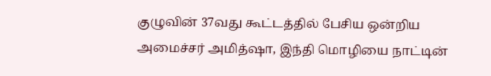குழுவின் 37வது கூட்டத்தில் பேசிய ஒன்றிய அமைச்சர் அமித்ஷா, இந்தி மொழியை நாட்டின்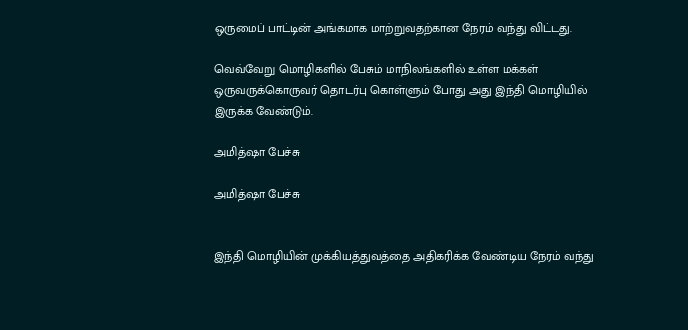ஒருமைப் பாட்டின் அங்கமாக மாற்றுவதற்கான நேரம் வந்து விட்டது.

வெவ்வேறு மொழிகளில் பேசும் மாநிலங்களில் உள்ள மக்கள் ஒருவருக்கொருவர் தொடர்பு கொள்ளும் போது அது இந்தி மொழியில் இருக்க வேண்டும்.

அமித்ஷா பேச்சு

அமித்ஷா பேச்சு


இந்தி மொழியின் முக்கியத்துவத்தை அதிகரிக்க வேண்டிய நேரம் வந்து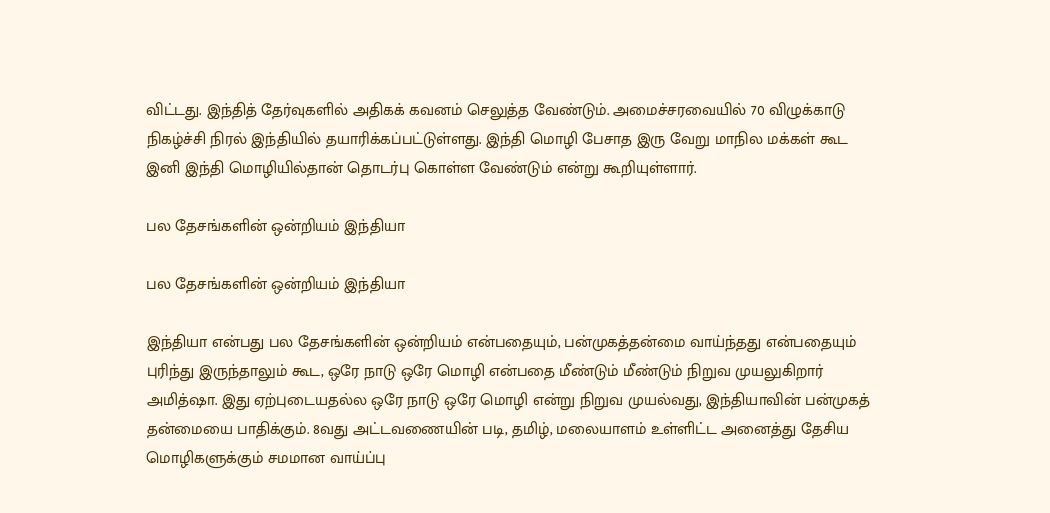விட்டது. இந்தித் தேர்வுகளில் அதிகக் கவனம் செலுத்த வேண்டும். அமைச்சரவையில் 70 விழுக்காடு நிகழ்ச்சி நிரல் இந்தியில் தயாரிக்கப்பட்டுள்ளது. இந்தி மொழி பேசாத இரு வேறு மாநில மக்கள் கூட இனி இந்தி மொழியில்தான் தொடர்பு கொள்ள வேண்டும் என்று கூறியுள்ளார்.

பல தேசங்களின் ஒன்றியம் இந்தியா

பல தேசங்களின் ஒன்றியம் இந்தியா

இந்தியா என்பது பல தேசங்களின் ஒன்றியம் என்பதையும், பன்முகத்தன்மை வாய்ந்தது என்பதையும் புரிந்து இருந்தாலும் கூட, ஒரே நாடு ஒரே மொழி என்பதை மீண்டும் மீண்டும் நிறுவ முயலுகிறார் அமித்ஷா. இது ஏற்புடையதல்ல ஒரே நாடு ஒரே மொழி என்று நிறுவ முயல்வது, இந்தியாவின் பன்முகத் தன்மையை பாதிக்கும். 8வது அட்டவணையின் படி, தமிழ், மலையாளம் உள்ளிட்ட அனைத்து தேசிய மொழிகளுக்கும் சமமான வாய்ப்பு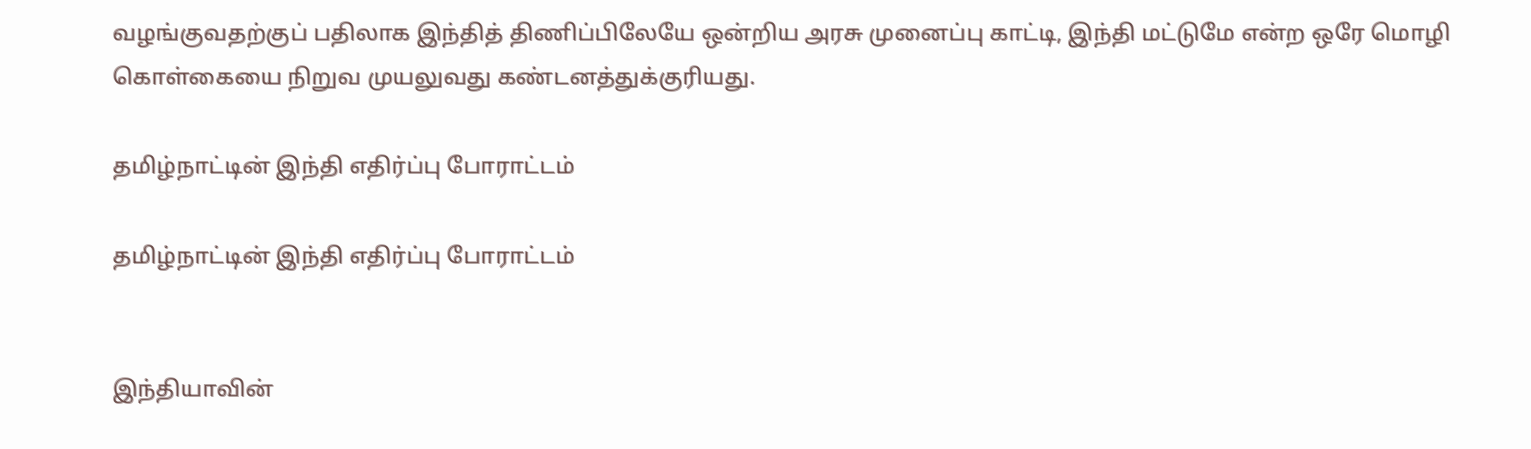வழங்குவதற்குப் பதிலாக இந்தித் திணிப்பிலேயே ஒன்றிய அரசு முனைப்பு காட்டி, இந்தி மட்டுமே என்ற ஒரே மொழி கொள்கையை நிறுவ முயலுவது கண்டனத்துக்குரியது.

தமிழ்நாட்டின் இந்தி எதிர்ப்பு போராட்டம்

தமிழ்நாட்டின் இந்தி எதிர்ப்பு போராட்டம்


இந்தியாவின்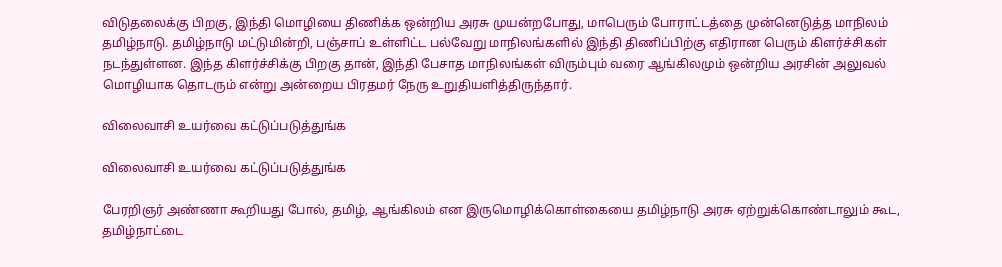விடுதலைக்கு பிறகு, இந்தி மொழியை திணிக்க ஒன்றிய அரசு முயன்றபோது, மாபெரும் போராட்டத்தை முன்னெடுத்த மாநிலம் தமிழ்நாடு. தமிழ்நாடு மட்டுமின்றி, பஞ்சாப் உள்ளிட்ட பல்வேறு மாநிலங்களில் இந்தி திணிப்பிற்கு எதிரான பெரும் கிளர்ச்சிகள் நடந்துள்ளன. இந்த கிளர்ச்சிக்கு பிறகு தான், இந்தி பேசாத மாநிலங்கள் விரும்பும் வரை ஆங்கிலமும் ஒன்றிய அரசின் அலுவல் மொழியாக தொடரும் என்று அன்றைய பிரதமர் நேரு உறுதியளித்திருந்தார்.

விலைவாசி உயர்வை கட்டுப்படுத்துங்க

விலைவாசி உயர்வை கட்டுப்படுத்துங்க

பேரறிஞர் அண்ணா கூறியது போல், தமிழ், ஆங்கிலம் என இருமொழிக்கொள்கையை தமிழ்நாடு அரசு ஏற்றுக்கொண்டாலும் கூட, தமிழ்நாட்டை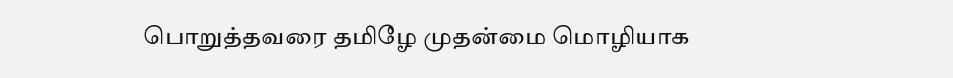பொறுத்தவரை தமிழே முதன்மை மொழியாக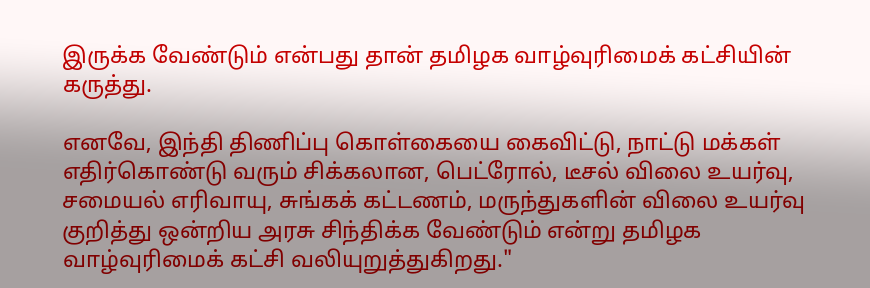இருக்க வேண்டும் என்பது தான் தமிழக வாழ்வுரிமைக் கட்சியின் கருத்து.

எனவே, இந்தி திணிப்பு கொள்கையை கைவிட்டு, நாட்டு மக்கள் எதிர்கொண்டு வரும் சிக்கலான, பெட்ரோல், டீசல் விலை உயர்வு, சமையல் எரிவாயு, சுங்கக் கட்டணம், மருந்துகளின் விலை உயர்வு குறித்து ஒன்றிய அரசு சிந்திக்க வேண்டும் என்று தமிழக வாழ்வுரிமைக் கட்சி வலியுறுத்துகிறது."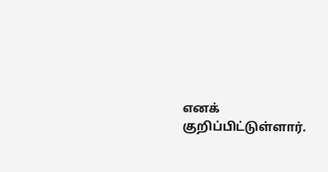எனக் குறிப்பிட்டுள்ளார்.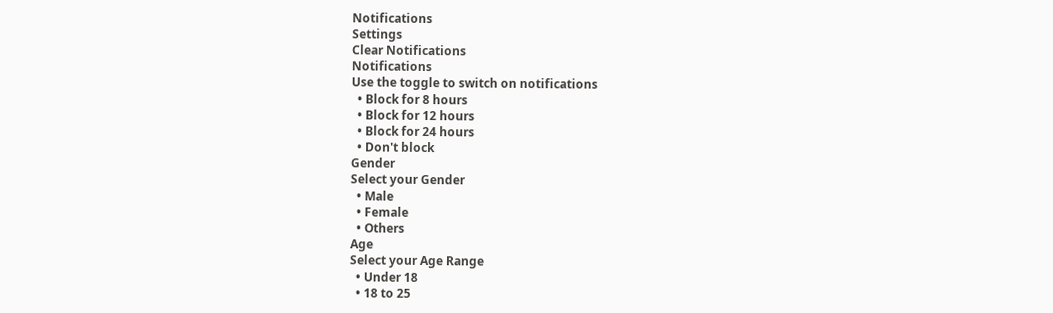Notifications
Settings
Clear Notifications
Notifications
Use the toggle to switch on notifications
  • Block for 8 hours
  • Block for 12 hours
  • Block for 24 hours
  • Don't block
Gender
Select your Gender
  • Male
  • Female
  • Others
Age
Select your Age Range
  • Under 18
  • 18 to 25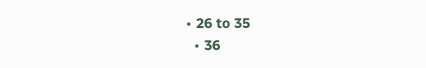• 26 to 35
  • 36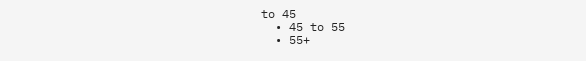to 45
  • 45 to 55
  • 55+